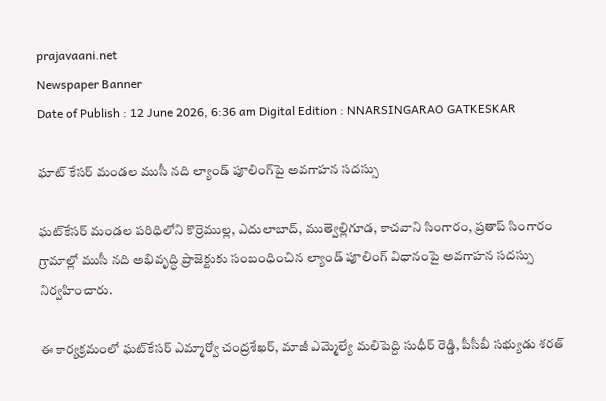prajavaani.net
Newspaper Banner
Date of Publish : 12 June 2026, 6:36 am Digital Edition : NNARSINGARAO GATKESKAR

ఘాట్ కేసర్ మండల ముసీ నది ల్యాండ్ పూలింగ్‌పై అవగాహన సదస్సు

ఘట్‌కేసర్ మండల పరిధిలోని కొర్రెముల్ల, ఎదులాబాద్, ముత్వెల్లిగూడ, కాచవాని సింగారం, ప్రతాప్ సింగారం గ్రామాల్లో ముసీ నది అభివృద్ధి ప్రాజెక్టుకు సంబంధించిన ల్యాండ్ పూలింగ్ విధానంపై అవగాహన సదస్సు నిర్వహించారు.

ఈ కార్యక్రమంలో ఘట్‌కేసర్ ఎమ్మార్వో చంద్రశేఖర్, మాజీ ఎమ్మెల్యే మలిపెద్ది సుధీర్ రెడ్డి, పీసీబీ సభ్యుడు శరత్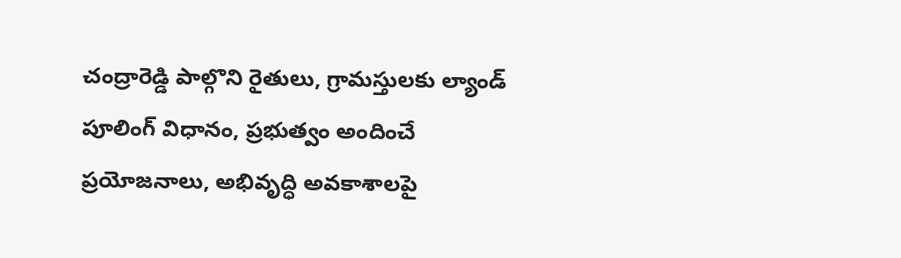చంద్రారెడ్డి పాల్గొని రైతులు, గ్రామస్తులకు ల్యాండ్ పూలింగ్ విధానం, ప్రభుత్వం అందించే ప్రయోజనాలు, అభివృద్ధి అవకాశాలపై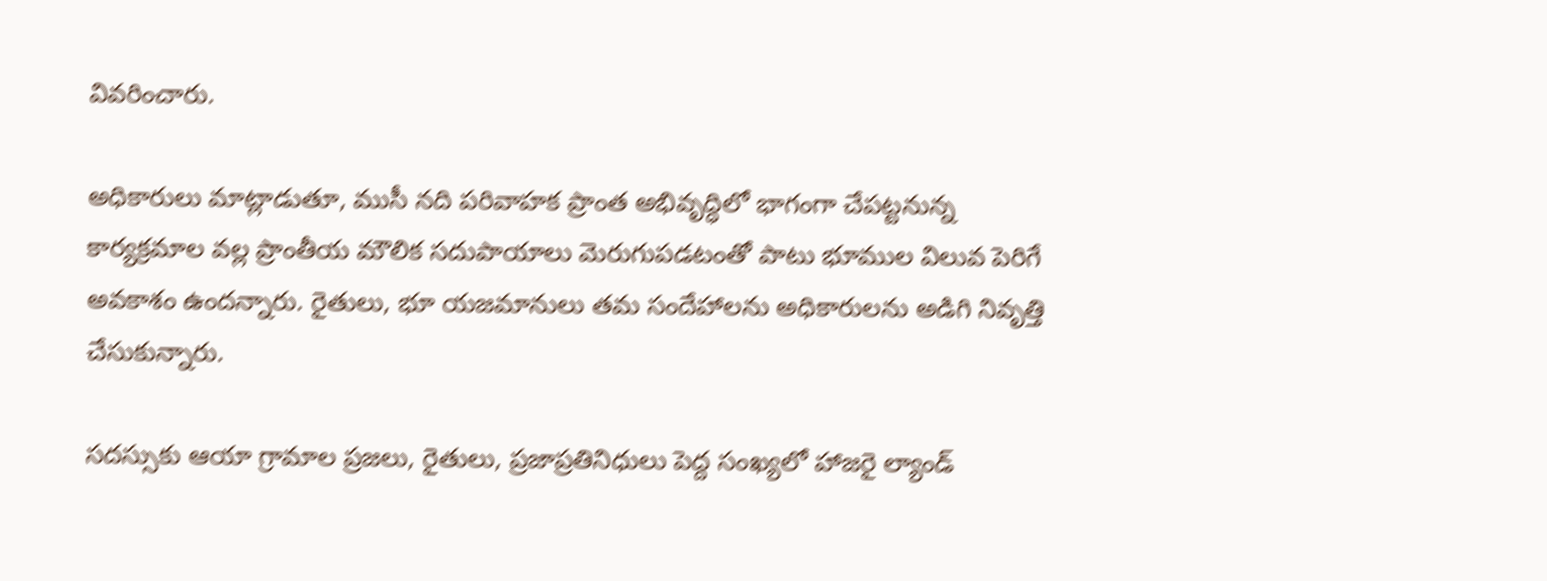వివరించారు.

అధికారులు మాట్లాడుతూ, ముసీ నది పరివాహక ప్రాంత అభివృద్ధిలో భాగంగా చేపట్టనున్న కార్యక్రమాల వల్ల ప్రాంతీయ మౌలిక సదుపాయాలు మెరుగుపడటంతో పాటు భూముల విలువ పెరిగే అవకాశం ఉందన్నారు. రైతులు, భూ యజమానులు తమ సందేహాలను అధికారులను అడిగి నివృత్తి చేసుకున్నారు.

సదస్సుకు ఆయా గ్రామాల ప్రజలు, రైతులు, ప్రజాప్రతినిధులు పెద్ద సంఖ్యలో హాజరై ల్యాండ్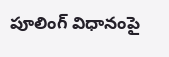పూలింగ్ విధానంపై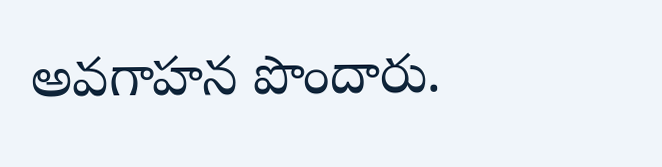అవగాహన పొందారు.